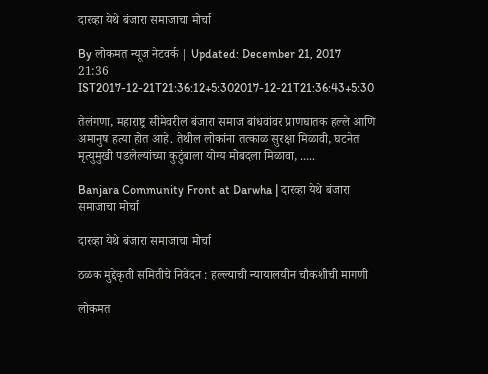दारव्हा येथे बंजारा समाजाचा मोर्चा

By लोकमत न्यूज नेटवर्क | Updated: December 21, 2017 21:36 IST2017-12-21T21:36:12+5:302017-12-21T21:36:43+5:30

तेलंगणा, महाराष्ट्र सीमेवरील बंजारा समाज बांधवांवर प्राणघातक हल्ले आणि अमानुष हत्या होत आहे. तेथील लोकांना तत्काळ सुरक्षा मिळावी, घटनेत मृत्युमुखी पडलेल्यांच्या कुटुंबाला योग्य मोबदला मिळावा, .....

Banjara Community Front at Darwha | दारव्हा येथे बंजारा समाजाचा मोर्चा

दारव्हा येथे बंजारा समाजाचा मोर्चा

ठळक मुद्देकृती समितीचे निवेदन : हल्ल्याची न्यायालयीन चौकशीची मागणी

लोकमत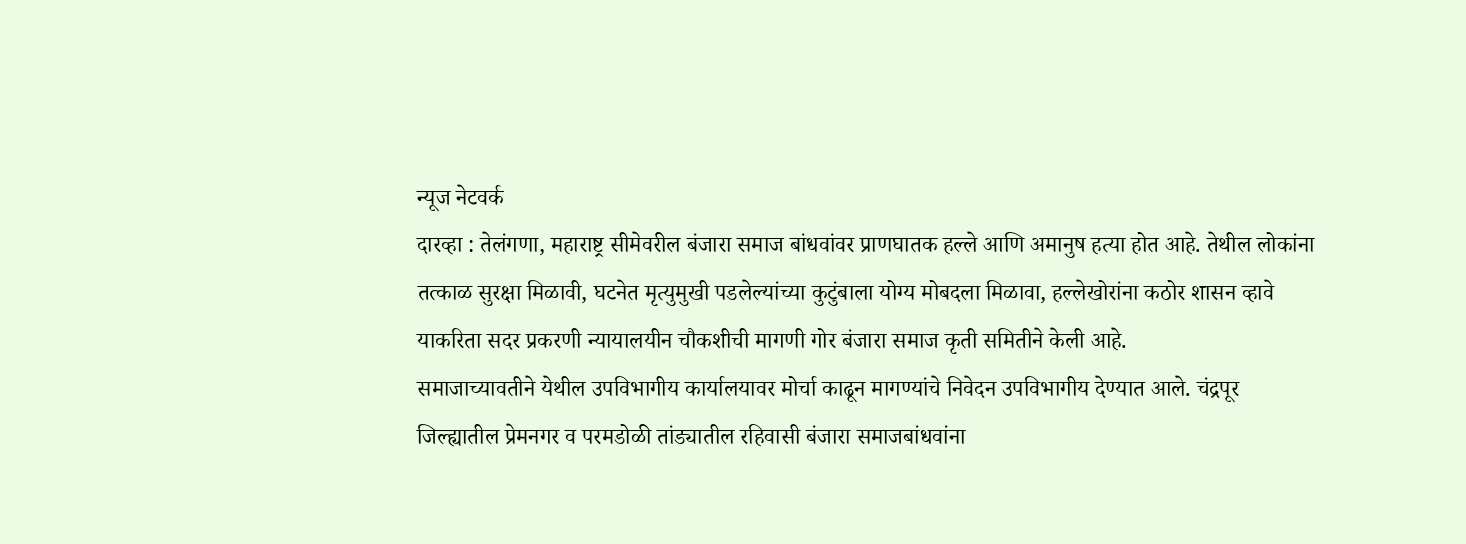न्यूज नेटवर्क
दारव्हा : तेलंगणा, महाराष्ट्र सीमेवरील बंजारा समाज बांधवांवर प्राणघातक हल्ले आणि अमानुष हत्या होत आहे. तेथील लोकांना तत्काळ सुरक्षा मिळावी, घटनेत मृत्युमुखी पडलेल्यांच्या कुटुंबाला योग्य मोबदला मिळावा, हल्लेखोरांना कठोर शासन व्हावे याकरिता सदर प्रकरणी न्यायालयीन चौकशीची मागणी गोर बंजारा समाज कृती समितीने केली आहे.
समाजाच्यावतीने येथील उपविभागीय कार्यालयावर मोर्चा काढून मागण्यांचे निवेदन उपविभागीय देण्यात आले. चंद्रपूर जिल्ह्यातील प्रेमनगर व परमडोळी तांड्यातील रहिवासी बंजारा समाजबांधवांना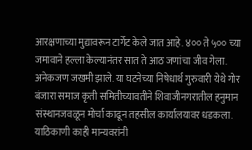आरक्षणाच्या मुद्यावरून टार्गेट केले जात आहे. ४०० ते ५०० च्या जमावाने हल्ला केल्यानंतर सात ते आठ जणांचा जीव गेला. अनेकजण जखमी झाले. या घटनेच्या निषेधार्थ गुरुवारी येथे गोर बंजारा समाज कृती समितीच्यावतीने शिवाजीनगरातील हनुमान संस्थानजवळून मोर्चा काढून तहसील कार्यालयावर धडकला. याठिकाणी काही मान्यवरांनी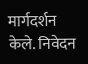मार्गदर्शन केले. निवेदन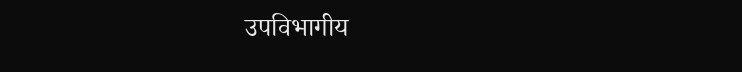उपविभागीय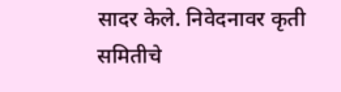सादर केले. निवेदनावर कृती समितीचे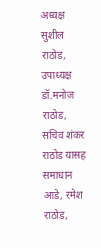अध्यक्ष सुशील राठोड, उपाध्यक्ष डॉ.मनोज राठोड, सचिव शंकर राठोड यासह समाधान आडे, रमेश राठोड,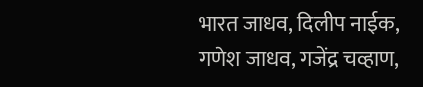भारत जाधव, दिलीप नाईक, गणेश जाधव, गजेंद्र चव्हाण,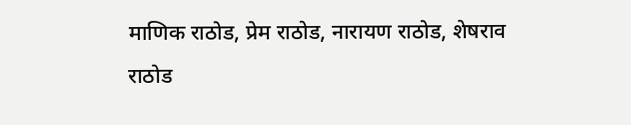माणिक राठोड, प्रेम राठोड, नारायण राठोड, शेषराव राठोड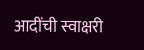आदींची स्वाक्षरी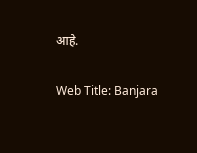आहे.

Web Title: Banjara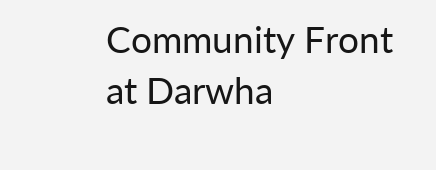Community Front at Darwha